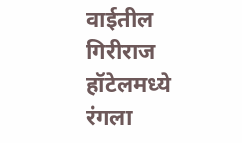वाईतील गिरीराज हॉटेलमध्ये रंगला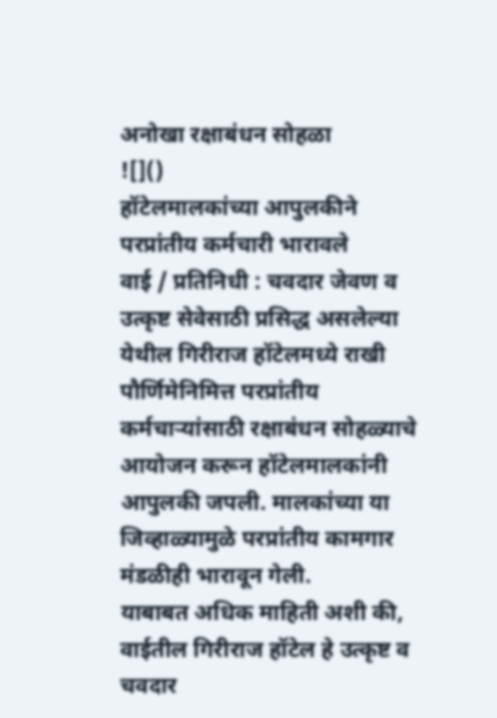अनोखा रक्षाबंधन सोहळा
![]()
हॉटेलमालकांच्या आपुलकीने परप्रांतीय कर्मचारी भारावले
वाई / प्रतिनिधी : चवदार जेवण व उत्कृष्ट सेवेसाठी प्रसिद्ध असलेल्या येथील गिरीराज हॉटेलमध्ये राखी पौर्णिमेनिमित्त परप्रांतीय कर्मचाऱ्यांसाठी रक्षाबंधन सोहळ्याचे आयोजन करून हॉटेलमालकांनी आपुलकी जपली. मालकांच्या या जिव्हाळ्यामुळे परप्रांतीय कामगार मंडळीही भारावून गेली.
याबाबत अधिक माहिती अशी की, वाईतील गिरीराज हॉटेल हे उत्कृष्ट व चवदार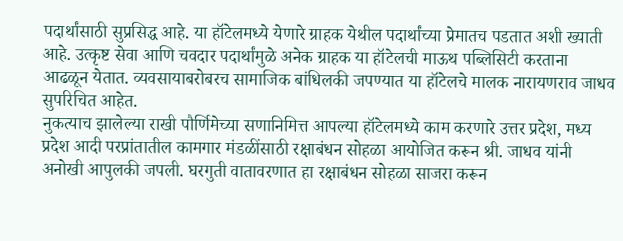पदार्थांसाठी सुप्रसिद्ध आहे. या हॉटेलमध्ये येणारे ग्राहक येथील पदार्थांच्या प्रेमातच पडतात अशी ख्याती आहे. उत्कृष्ट सेवा आणि चवदार पदार्थांमुळे अनेक ग्राहक या हॉटेलची माऊथ पब्लिसिटी करताना आढळून येतात. व्यवसायाबरोबरच सामाजिक बांधिलकी जपण्यात या हॉटेलचे मालक नारायणराव जाधव सुपरिचित आहेत.
नुकत्याच झालेल्या राखी पौर्णिमेच्या सणानिमित्त आपल्या हॉटेलमध्ये काम करणारे उत्तर प्रदेश, मध्य प्रदेश आदी परप्रांतातील कामगार मंडळींसाठी रक्षाबंधन सोहळा आयोजित करून श्री. जाधव यांनी अनोखी आपुलकी जपली. घरगुती वातावरणात हा रक्षाबंधन सोहळा साजरा करून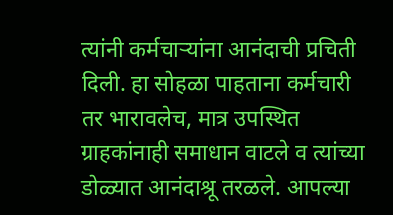त्यांनी कर्मचाऱ्यांना आनंदाची प्रचिती दिली. हा सोहळा पाहताना कर्मचारी तर भारावलेच, मात्र उपस्थित ग्राहकांनाही समाधान वाटले व त्यांच्या डोळ्यात आनंदाश्रू तरळले. आपल्या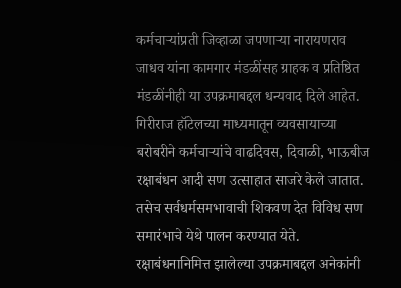कर्मचाऱ्यांप्रती जिव्हाळा जपणाऱ्या नारायणराव जाधव यांना कामगार मंडळींसह ग्राहक व प्रतिष्ठित मंडळींनीही या उपक्रमाबद्दल धन्यवाद दिले आहेत.
गिरीराज हॉटेलच्या माध्यमातून व्यवसायाच्या बरोबरीने कर्मचाऱ्यांचे वाढदिवस, दिवाळी, भाऊबीज रक्षाबंधन आदी सण उत्साहात साजरे केले जातात. तसेच सर्वधर्मसमभावाची शिकवण देत विविध सण समारंभाचे येथे पालन करण्यात येते. रक्षाबंधनानिमित्त झालेल्या उपक्रमाबद्दल अनेकांनी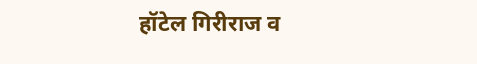हॉटेल गिरीराज व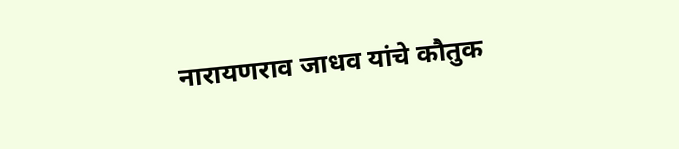नारायणराव जाधव यांचे कौतुक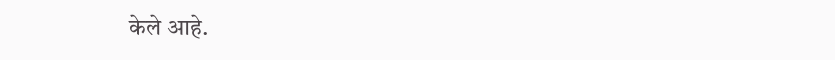केले आहे.